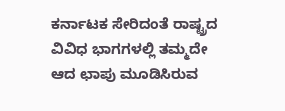ಕರ್ನಾಟಕ ಸೇರಿದಂತೆ ರಾಷ್ಟ್ರದ ವಿವಿಧ ಭಾಗಗಳಲ್ಲಿ ತಮ್ಮದೇ ಆದ ಛಾಪು ಮೂಡಿಸಿರುವ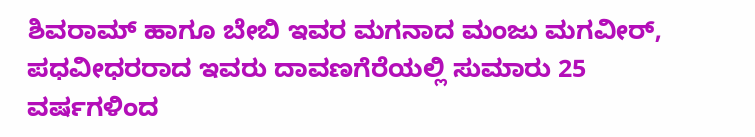ಶಿವರಾಮ್ ಹಾಗೂ ಬೇಬಿ ಇವರ ಮಗನಾದ ಮಂಜು ಮಗವೀರ್, ಪಧವೀಧರರಾದ ಇವರು ದಾವಣಗೆರೆಯಲ್ಲಿ ಸುಮಾರು 25 ವರ್ಷಗಳಿಂದ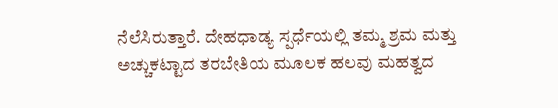ನೆಲೆಸಿರುತ್ತಾರೆ. ದೇಹಧಾಡ್ಯ ಸ್ಪರ್ಧೆಯಲ್ಲಿ ತಮ್ಮ ಶ್ರಮ ಮತ್ತು ಅಚ್ಚುಕಟ್ಟಾದ ತರಬೇತಿಯ ಮೂಲಕ ಹಲವು ಮಹತ್ವದ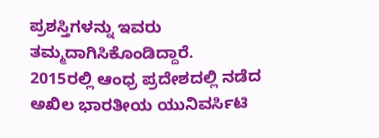ಪ್ರಶಸ್ತಿಗಳನ್ನು ಇವರು ತಮ್ಮದಾಗಿಸಿಕೊಂಡಿದ್ದಾರೆ.
2015ರಲ್ಲಿ ಆಂಧ್ರ ಪ್ರದೇಶದಲ್ಲಿ ನಡೆದ ಅಖಿಲ ಭಾರತೀಯ ಯುನಿವರ್ಸಿಟಿ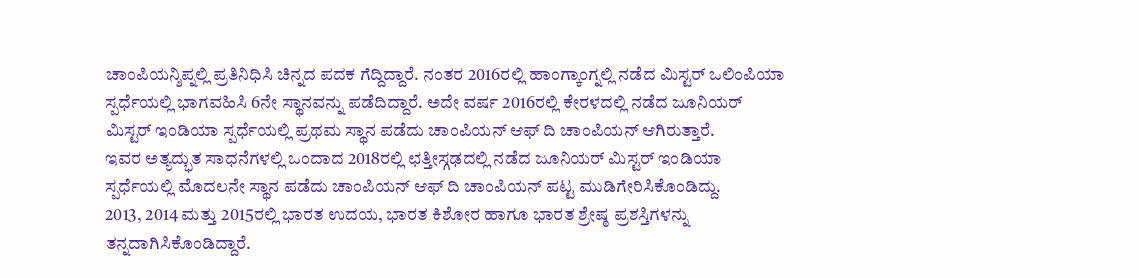ಚಾಂಪಿಯನ್ಶಿಪ್ನಲ್ಲಿ ಪ್ರತಿನಿಧಿಸಿ ಚಿನ್ನದ ಪದಕ ಗೆದ್ದಿದ್ದಾರೆ. ನಂತರ 2016ರಲ್ಲಿ ಹಾಂಗ್ಕಾಂಗ್ನಲ್ಲಿ ನಡೆದ ಮಿಸ್ಟರ್ ಒಲಿಂಪಿಯಾ ಸ್ಪರ್ಧೆಯಲ್ಲಿ ಭಾಗವಹಿಸಿ 6ನೇ ಸ್ಥಾನವನ್ನು ಪಡೆದಿದ್ದಾರೆ. ಅದೇ ವರ್ಷ 2016ರಲ್ಲಿ ಕೇರಳದಲ್ಲಿ ನಡೆದ ಜೂನಿಯರ್ ಮಿಸ್ಟರ್ ಇಂಡಿಯಾ ಸ್ಪರ್ಧೆಯಲ್ಲಿ ಪ್ರಥಮ ಸ್ಥಾನ ಪಡೆದು ಚಾಂಪಿಯನ್ ಆಫ್ ದಿ ಚಾಂಪಿಯನ್ ಆಗಿರುತ್ತಾರೆ.
ಇವರ ಅತ್ಯದ್ಭುತ ಸಾಧನೆಗಳಲ್ಲಿ ಒಂದಾದ 2018ರಲ್ಲಿ ಛತ್ತೀಸ್ಗಢದಲ್ಲಿ ನಡೆದ ಜೂನಿಯರ್ ಮಿಸ್ಟರ್ ಇಂಡಿಯಾ ಸ್ಪರ್ಧೆಯಲ್ಲಿ ಮೊದಲನೇ ಸ್ಥಾನ ಪಡೆದು ಚಾಂಪಿಯನ್ ಆಫ್ ದಿ ಚಾಂಪಿಯನ್ ಪಟ್ಟ ಮುಡಿಗೇರಿಸಿಕೊಂಡಿದ್ದು.
2013, 2014 ಮತ್ತು 2015ರಲ್ಲಿ ಭಾರತ ಉದಯ, ಭಾರತ ಕಿಶೋರ ಹಾಗೂ ಭಾರತ ಶ್ರೇಷ್ಠ ಪ್ರಶಸ್ತಿಗಳನ್ನು ತನ್ನದಾಗಿಸಿಕೊಂಡಿದ್ದಾರೆ.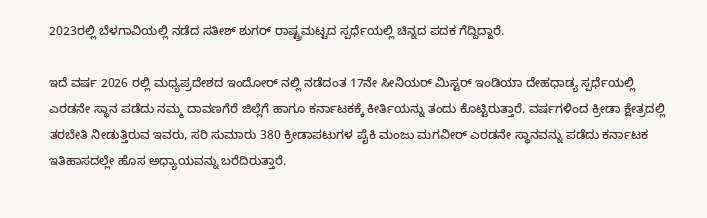2023ರಲ್ಲಿ ಬೆಳಗಾವಿಯಲ್ಲಿ ನಡೆದ ಸತೀಶ್ ಶುಗರ್ ರಾಷ್ಟ್ರಮಟ್ಟದ ಸ್ಪರ್ಧೆಯಲ್ಲಿ ಚಿನ್ನದ ಪದಕ ಗೆದ್ದಿದ್ದಾರೆ.

ಇದೆ ವರ್ಷ 2026 ರಲ್ಲಿ ಮಧ್ಯಪ್ರದೇಶದ ಇಂದೋರ್ ನಲ್ಲಿ ನಡೆದಂತ 17ನೇ ಸೀನಿಯರ್ ಮಿಸ್ಟರ್ ಇಂಡಿಯಾ ದೇಹಧಾಡ್ಯ ಸ್ಪರ್ಧೆಯಲ್ಲಿ ಎರಡನೇ ಸ್ಥಾನ ಪಡೆದು ನಮ್ಮ ದಾವಣಗೆರೆ ಜಿಲ್ಲೆಗೆ ಹಾಗೂ ಕರ್ನಾಟಕಕ್ಕೆ ಕೀರ್ತಿಯನ್ನು ತಂದು ಕೊಟ್ಟಿರುತ್ತಾರೆ. ವರ್ಷಗಳಿಂದ ಕ್ರೀಡಾ ಕ್ಷೇತ್ರದಲ್ಲಿ ತರಬೇತಿ ನೀಡುತ್ತಿರುವ ಇವರು, ಸರಿ ಸುಮಾರು 380 ಕ್ರೀಡಾಪಟುಗಳ ಪೈಕಿ ಮಂಜು ಮಗವೀರ್ ಎರಡನೇ ಸ್ಥಾನವನ್ನು ಪಡೆದು ಕರ್ನಾಟಕ ಇತಿಹಾಸದಲ್ಲೇ ಹೊಸ ಅಧ್ಯಾಯವನ್ನು ಬರೆದಿರುತ್ತಾರೆ.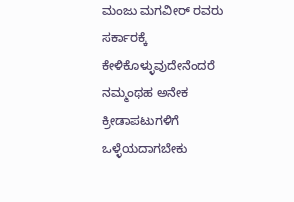ಮಂಜು ಮಗವೀರ್ ರವರು ಸರ್ಕಾರಕ್ಕೆ ಕೇಳಿಕೊಳ್ಳುವುದೇನೆಂದರೆ ನಮ್ಮಂಥಹ ಅನೇಕ ಕ್ರೀಡಾಪಟುಗಳಿಗೆ ಒಳ್ಳೆಯದಾಗಬೇಕು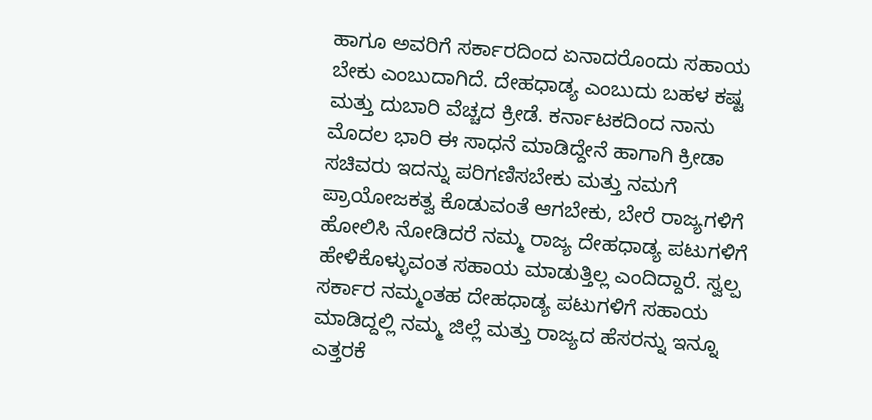ಹಾಗೂ ಅವರಿಗೆ ಸರ್ಕಾರದಿಂದ ಏನಾದರೊಂದು ಸಹಾಯ ಬೇಕು ಎಂಬುದಾಗಿದೆ. ದೇಹಧಾಡ್ಯ ಎಂಬುದು ಬಹಳ ಕಷ್ಟ ಮತ್ತು ದುಬಾರಿ ವೆಚ್ಚದ ಕ್ರೀಡೆ. ಕರ್ನಾಟಕದಿಂದ ನಾನು ಮೊದಲ ಭಾರಿ ಈ ಸಾಧನೆ ಮಾಡಿದ್ದೇನೆ ಹಾಗಾಗಿ ಕ್ರೀಡಾ ಸಚಿವರು ಇದನ್ನು ಪರಿಗಣಿಸಬೇಕು ಮತ್ತು ನಮಗೆ ಪ್ರಾಯೋಜಕತ್ವ ಕೊಡುವಂತೆ ಆಗಬೇಕು, ಬೇರೆ ರಾಜ್ಯಗಳಿಗೆ ಹೋಲಿಸಿ ನೋಡಿದರೆ ನಮ್ಮ ರಾಜ್ಯ ದೇಹಧಾಡ್ಯ ಪಟುಗಳಿಗೆ ಹೇಳಿಕೊಳ್ಳುವಂತ ಸಹಾಯ ಮಾಡುತ್ತಿಲ್ಲ ಎಂದಿದ್ದಾರೆ. ಸ್ವಲ್ಪ ಸರ್ಕಾರ ನಮ್ಮಂತಹ ದೇಹಧಾಡ್ಯ ಪಟುಗಳಿಗೆ ಸಹಾಯ ಮಾಡಿದ್ದಲ್ಲಿ ನಮ್ಮ ಜಿಲ್ಲೆ ಮತ್ತು ರಾಜ್ಯದ ಹೆಸರನ್ನು ಇನ್ನೂ ಎತ್ತರಕೆ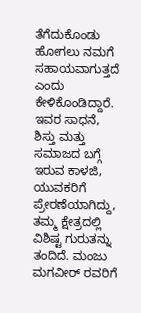ತೆಗೆದುಕೊಂಡು ಹೋಗಲು ನಮಗೆ ಸಹಾಯವಾಗುತ್ತದೆ ಎಂದು ಕೇಳಿಕೊಂಡಿದ್ದಾರೆ.
ಇವರ ಸಾಧನೆ, ಶಿಸ್ತು ಮತ್ತು ಸಮಾಜದ ಬಗ್ಗೆ ಇರುವ ಕಾಳಜಿ, ಯುವಕರಿಗೆ ಪ್ರೇರಣೆಯಾಗಿದ್ದು, ತಮ್ಮ ಕ್ಷೇತ್ರದಲ್ಲಿ ವಿಶಿಷ್ಟ ಗುರುತನ್ನು ತಂದಿದೆ. ಮಂಜು ಮಗವೀರ್ ರವರಿಗೆ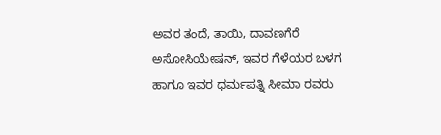ಅವರ ತಂದೆ, ತಾಯಿ, ದಾವಣಗೆರೆ ಅಸೋಸಿಯೇಷನ್, ಇವರ ಗೆಳೆಯರ ಬಳಗ ಹಾಗೂ ಇವರ ಧರ್ಮಪತ್ನಿ ಸೀಮಾ ರವರು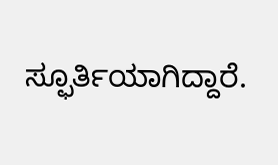ಸ್ಫೂರ್ತಿಯಾಗಿದ್ದಾರೆ.